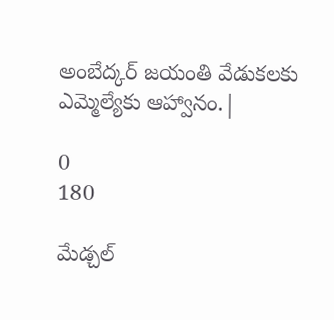అంబేద్కర్ జయంతి వేడుకలకు ఎమ్మెల్యేకు ఆహ్వానం.|

0
180

మేడ్చల్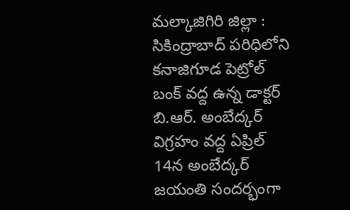మల్కాజిగిరి జిల్లా : సికింద్రాబాద్ పరిధిలోని కనాజిగూడ పెట్రోల్ బంక్ వద్ద ఉన్న డాక్టర్ బి.ఆర్. అంబేద్కర్ విగ్రహం వద్ద ఏప్రిల్ 14న అంబేద్కర్ జయంతి సందర్భంగా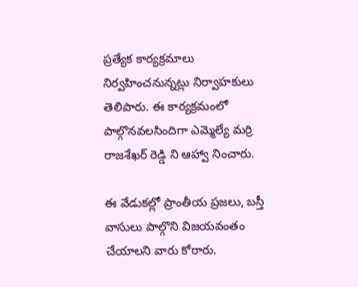ప్రత్యేక కార్యక్రమాలు నిర్వహించనున్నట్లు నిర్వాహకులు తెలిపారు. ఈ కార్యక్రమంలో పాల్గొనవలసిందిగా ఎమ్మెల్యే మర్రి రాజశేఖర్ రెడ్డి ని ఆహ్వా నించారు.

ఈ వేడుకల్లో ప్రాంతీయ ప్రజలు, బస్తీ వాసులు పాల్గొని విజయవంతం చేయాలని వారు కోరారు.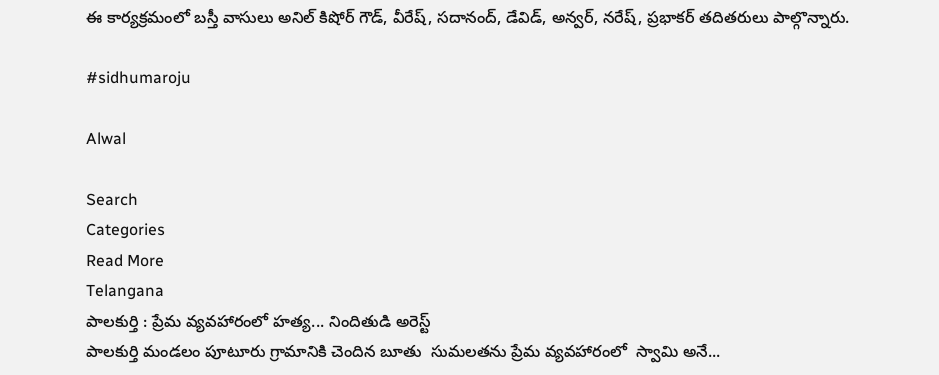ఈ కార్యక్రమంలో బస్తీ వాసులు అనిల్ కిషోర్ గౌడ్, వీరేష్, సదానంద్, డేవిడ్, అన్వర్, నరేష్, ప్రభాకర్ తదితరులు పాల్గొన్నారు.

#sidhumaroju

Alwal

Search
Categories
Read More
Telangana
పాలకుర్తి : ప్రేమ వ్యవహారంలో హత్య... నిందితుడి అరెస్ట్
పాలకుర్తి మండలం పూటూరు గ్రామానికి చెందిన బూతు  సుమలతను ప్రేమ వ్యవహారంలో  స్వామి అనే...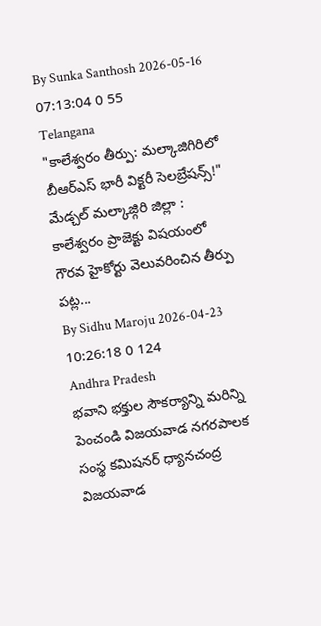By Sunka Santhosh 2026-05-16 07:13:04 0 55
Telangana
"కాలేశ్వరం తీర్పు: మల్కాజిగిరిలో బీఆర్ఎస్ భారీ విక్టరీ సెలబ్రేషన్స్!"
మేడ్చల్ మల్కాజ్గిరి జిల్లా : కాలేశ్వరం ప్రాజెక్టు విషయంలో గౌరవ హైకోర్టు వెలువరించిన తీర్పు పట్ల...
By Sidhu Maroju 2026-04-23 10:26:18 0 124
Andhra Pradesh
భవాని భక్తుల సౌకర్యాన్ని మరిన్ని పెంచండి విజయవాడ నగరపాలక సంస్థ కమిషనర్ ధ్యానచంద్ర
విజయవాడ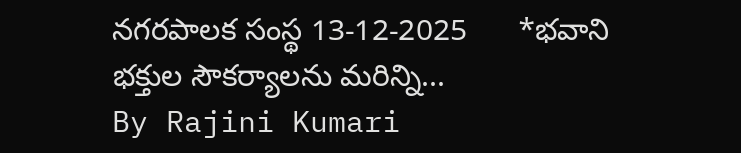నగరపాలక సంస్థ 13-12-2025      *భవాని భక్తుల సౌకర్యాలను మరిన్ని...
By Rajini Kumari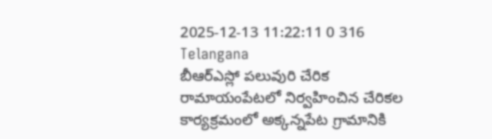2025-12-13 11:22:11 0 316
Telangana
బీఆర్ఎస్లో పలువురి చేరిక
రామాయంపేటలో నిర్వహించిన చేరికల కార్యక్రమంలో అక్కన్నపేట గ్రామానికి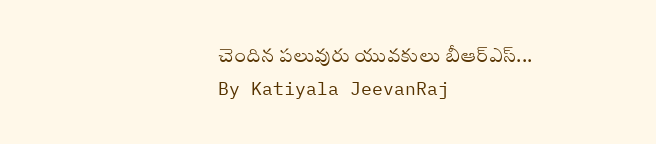చెందిన పలువురు యువకులు బీఆర్ఎస్...
By Katiyala JeevanRaj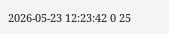2026-05-23 12:23:42 0 25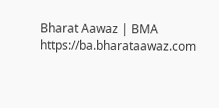Bharat Aawaz | BMA https://ba.bharataawaz.com